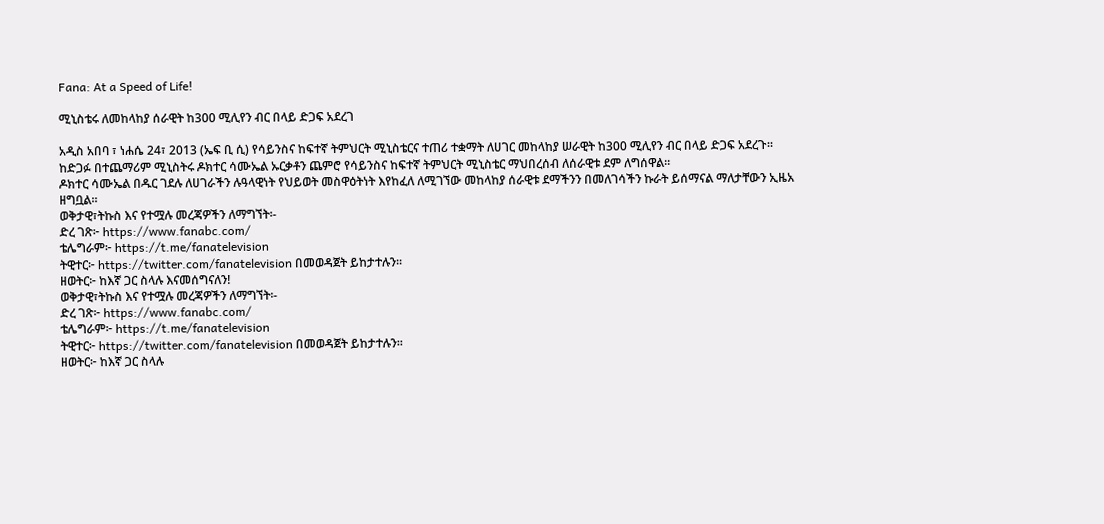Fana: At a Speed of Life!

ሚኒስቴሩ ለመከላከያ ሰራዊት ከ300 ሚሊየን ብር በላይ ድጋፍ አደረገ

አዲስ አበባ ፣ ነሐሴ 24፣ 2013 (ኤፍ ቢ ሲ) የሳይንስና ከፍተኛ ትምህርት ሚኒስቴርና ተጠሪ ተቋማት ለሀገር መከላከያ ሠራዊት ከ300 ሚሊየን ብር በላይ ድጋፍ አደረጉ።
ከድጋፉ በተጨማሪም ሚኒስትሩ ዶክተር ሳሙኤል ኡርቃቶን ጨምሮ የሳይንስና ከፍተኛ ትምህርት ሚኒስቴር ማህበረሰብ ለሰራዊቱ ደም ለግሰዋል።
ዶክተር ሳሙኤል በዱር ገደሉ ለሀገራችን ሉዓላዊነት የህይወት መስዋዕትነት እየከፈለ ለሚገኘው መከላከያ ሰራዊቱ ደማችንን በመለገሳችን ኩራት ይሰማናል ማለታቸውን ኢዜአ ዘግቧል፡፡
ወቅታዊ፣ትኩስ እና የተሟሉ መረጃዎችን ለማግኘት፡-
ድረ ገጽ፦ https://www.fanabc.com/
ቴሌግራም፦ https://t.me/fanatelevision
ትዊተር፦ https://twitter.com/fanatelevision በመወዳጀት ይከታተሉን፡፡
ዘወትር፦ ከእኛ ጋር ስላሉ እናመሰግናለን!
ወቅታዊ፣ትኩስ እና የተሟሉ መረጃዎችን ለማግኘት፡-
ድረ ገጽ፦ https://www.fanabc.com/
ቴሌግራም፦ https://t.me/fanatelevision
ትዊተር፦ https://twitter.com/fanatelevision በመወዳጀት ይከታተሉን፡፡
ዘወትር፦ ከእኛ ጋር ስላሉ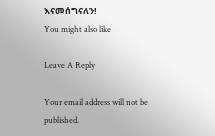እናመሰግናለን!
You might also like

Leave A Reply

Your email address will not be published.